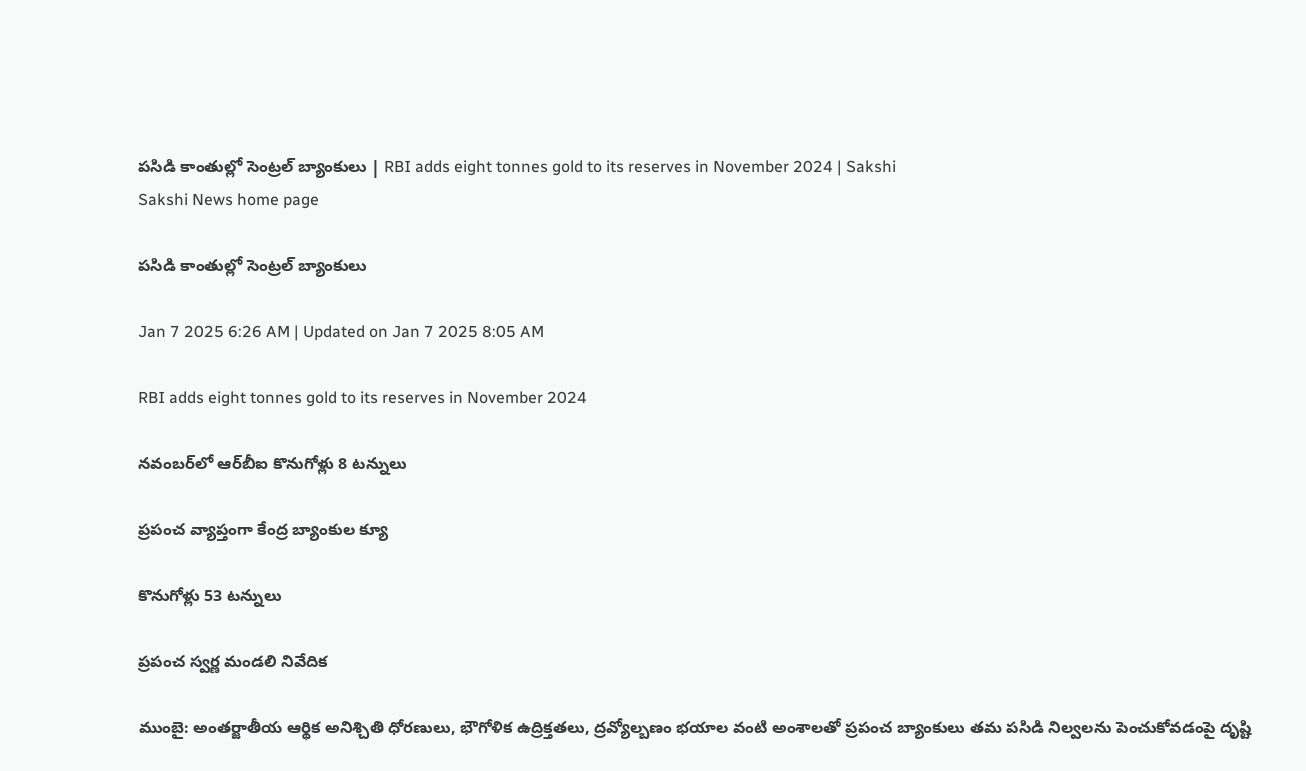పసిడి కాంతుల్లో సెంట్రల్‌ బ్యాంకులు | RBI adds eight tonnes gold to its reserves in November 2024 | Sakshi
Sakshi News home page

పసిడి కాంతుల్లో సెంట్రల్‌ బ్యాంకులు

Jan 7 2025 6:26 AM | Updated on Jan 7 2025 8:05 AM

RBI adds eight tonnes gold to its reserves in November 2024

నవంబర్‌లో ఆర్‌బీఐ కొనుగోళ్లు 8 టన్నులు

ప్రపంచ వ్యాప్తంగా కేంద్ర బ్యాంకుల క్యూ

కొనుగోళ్లు 53 టన్నులు

ప్రపంచ స్వర్ణ మండలి నివేదిక

ముంబై: అంతర్జాతీయ ఆర్థిక అనిశ్చితి ధోరణులు, భౌగోళిక ఉద్రిక్తతలు, ద్రవ్యోల్బణం భయాల వంటి అంశాలతో ప్రపంచ బ్యాంకులు తమ పసిడి నిల్వలను పెంచుకోవడంపై దృష్టి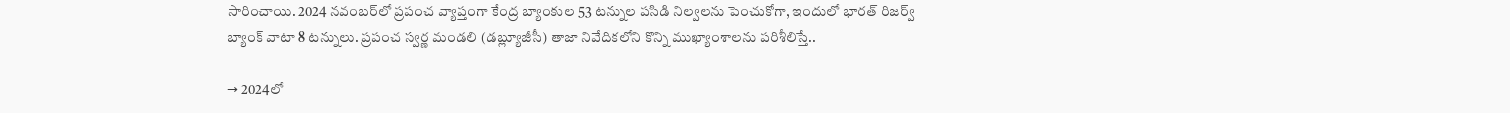సారించాయి. 2024 నవంబర్‌లో ప్రపంచ వ్యాప్తంగా కేంద్ర బ్యాంకుల 53 టన్నుల పసిడి నిల్వలను పెంచుకోగా, ఇందులో భారత్‌ రిజర్వ్‌ బ్యాంక్‌ వాటా 8 టన్నులు. ప్రపంచ స్వర్ణ మండలి (డబ్ల్యూజీసీ) తాజా నివేదికలోని కొన్ని ముఖ్యాంశాలను పరిశీలిస్తే..

→ 2024లో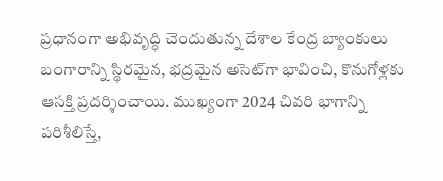ప్రధానంగా అభివృద్ధి చెందుతున్న దేశాల కేంద్ర బ్యాంకులు బంగారాన్ని స్థిరమైన, భద్రమైన అసెట్‌గా భావించి, కొనుగోళ్లకు ఆసక్తి ప్రదర్శించాయి. ముఖ్యంగా 2024 చివరి భాగాన్ని పరిశీలిస్తే,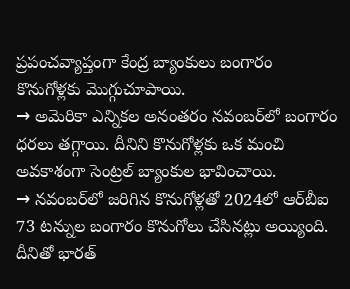ప్రపంచవ్యాప్తంగా కేంద్ర బ్యాంకులు బంగారం కొనుగోళ్లకు మొగ్గుచూపాయి.
→ అమెరికా ఎన్నికల అనంతరం నవంబర్‌లో బంగారం ధరలు తగ్గాయి. దీనిని కొనుగోళ్లకు ఒక మంచి అవకాశంగా సెంట్రల్‌ బ్యాంకుల భావించాయి.
→ నవంబర్‌లో జరిగిన కొనుగోళ్లతో 2024లో ఆర్‌బీఐ 73 టన్నుల బంగారం కొనుగోలు చేసినట్లు అయ్యింది. దీనితో భారత్‌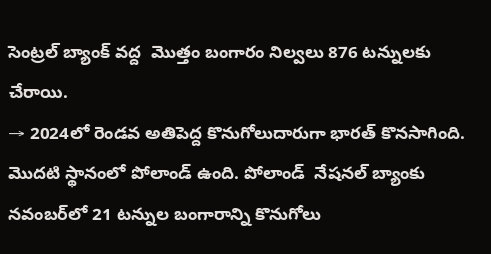సెంట్రల్‌ బ్యాంక్‌ వద్ద  మొత్తం బంగారం నిల్వలు 876 టన్నులకు చేరాయి.
→ 2024లో రెండవ అతిపెద్ద కొనుగోలుదారుగా భారత్‌ కొనసాగింది. మొదటి స్థానంలో పోలాండ్‌ ఉంది. పోలాండ్‌  నేషనల్‌ బ్యాంకు నవంబర్‌లో 21 టన్నుల బంగారాన్ని కొనుగోలు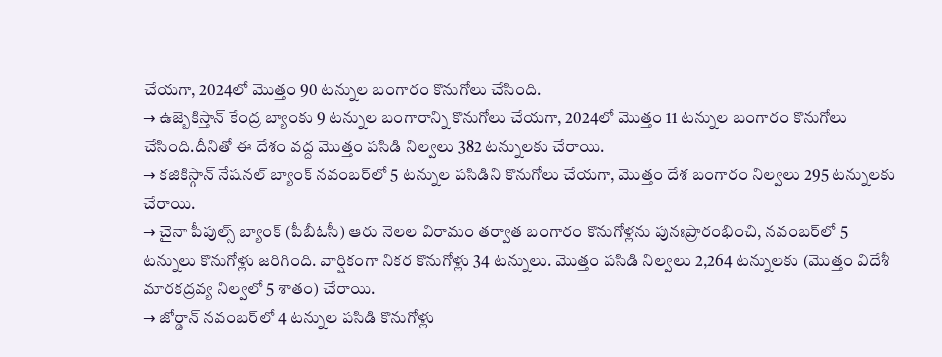చేయగా, 2024లో మొత్తం 90 టన్నుల బంగారం కొనుగోలు చేసింది.
→ ఉజ్బెకిస్తాన్‌ కేంద్ర బ్యాంకు 9 టన్నుల బంగారాన్ని కొనుగోలు చేయగా, 2024లో మొత్తం 11 టన్నుల బంగారం కొనుగోలు చేసింది.దీనితో ఈ దేశం వద్ద మొత్తం పసిడి నిల్వలు 382 టన్నులకు చేరాయి.
→ కజికిస్గాన్‌ నేషనల్‌ బ్యాంక్‌ నవంబర్‌లో 5 టన్నుల పసిడిని కొనుగోలు చేయగా, మొత్తం దేశ బంగారం నిల్వలు 295 టన్నులకు చేరాయి.
→ చైనా పీపుల్స్‌ బ్యాంక్‌ (పీబీఓసీ) ఆరు నెలల విరామం తర్వాత బంగారం కొనుగోళ్లను పునఃప్రారంభించి, నవంబర్‌లో 5 టన్నులు కొనుగోళ్లు జరిగింది. వార్షికంగా నికర కొనుగోళ్లు 34 టన్నులు. మొత్తం పసిడి నిల్వలు 2,264 టన్నులకు (మొత్తం విదేశీ మారకద్రవ్య నిల్వలో 5 శాతం) చేరాయి.
→ జోర్డాన్‌ నవంబర్‌లో 4 టన్నుల పసిడి కొనుగోళ్లు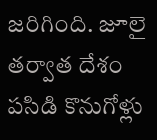జరిగింది. జూలై తర్వాత దేశం పసిడి కొనుగోళ్లు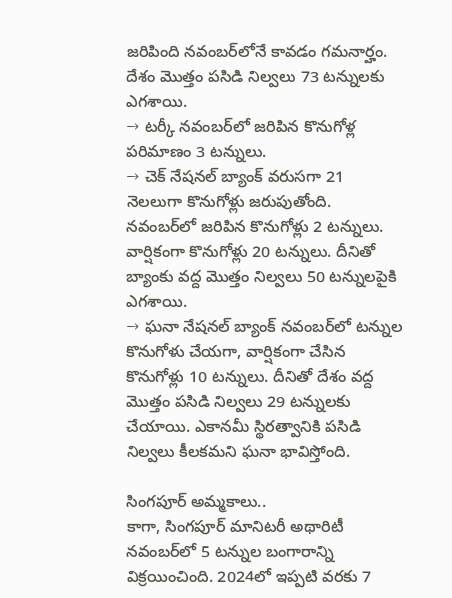జరిపింది నవంబర్‌లోనే కావడం గమనార్హం. దేశం మొత్తం పసిడి నిల్వలు 73 టన్నులకు ఎగశాయి.
→ టర్కీ నవంబర్‌లో జరిపిన కొనుగోళ్ల పరిమాణం 3 టన్నులు.
→ చెక్‌ నేషనల్‌ బ్యాంక్‌ వరుసగా 21 నెలలుగా కొనుగోళ్లు జరుపుతోంది. నవంబర్‌లో జరిపిన కొనుగోళ్లు 2 టన్నులు. వార్షికంగా కొనుగోళ్లు 20 టన్నులు. దీనితో బ్యాంకు వద్ద మొత్తం నిల్వలు 50 టన్నులపైకి ఎగశాయి.
→ ఘనా నేషనల్‌ బ్యాంక్‌ నవంబర్‌లో టన్నుల కొనుగోళు చేయగా, వార్షికంగా చేసిన కొనుగోళ్లు 10 టన్నులు. దీనితో దేశం వద్ద మొత్తం పసిడి నిల్వలు 29 టన్నులకు చేయాయి. ఎకానమీ స్థిరత్వానికి పసిడి నిల్వలు కీలకమని ఘనా భావిస్తోంది.

సింగపూర్‌ అమ్మకాలు..
కాగా, సింగపూర్‌ మానిటరీ అథారిటీ నవంబర్‌లో 5 టన్నుల బంగారాన్ని విక్రయించింది. 2024లో ఇప్పటి వరకు 7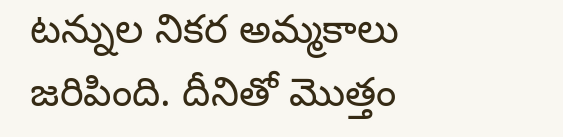టన్నుల నికర అమ్మకాలు జరిపింది. దీనితో మొత్తం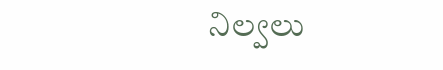నిల్వలు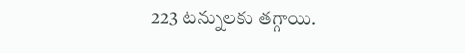223 టన్నులకు తగ్గాయి.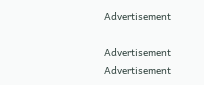Advertisement

Advertisement
Advertisement